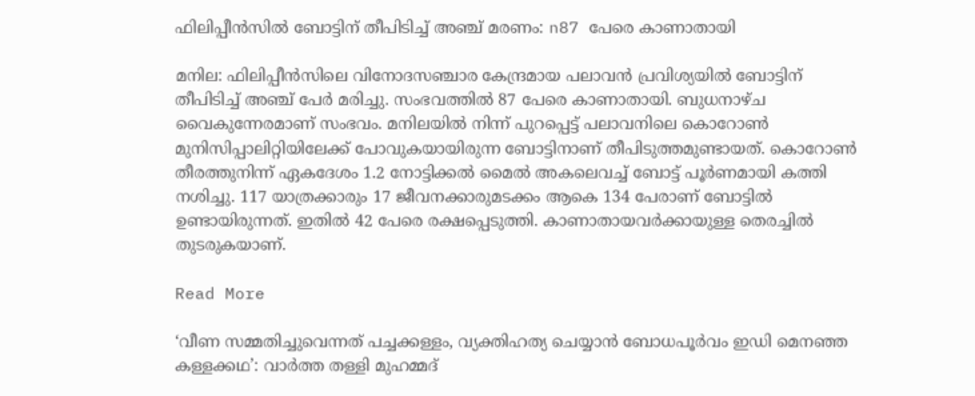ഫിലിപ്പീൻസിൽ ബോട്ടിന് തീപിടിച്ച് അഞ്ച് മരണം: n87 പേരെ കാണാതായി

മനില: ഫിലിപ്പീൻസിലെ വിനോദസഞ്ചാര കേന്ദ്രമായ പലാവൻ പ്രവിശ്യയിൽ ബോട്ടിന് തീപിടിച്ച് അഞ്ച് പേർ മരിച്ചു. സംഭവത്തിൽ 87 പേരെ കാണാതായി. ബുധനാഴ്ച വൈകുന്നേരമാണ് സംഭവം. മനിലയിൽ നിന്ന് പുറപ്പെട്ട് പലാവനിലെ കൊറോൺ മുനിസിപ്പാലിറ്റിയിലേക്ക് പോവുകയായിരുന്ന ബോട്ടിനാണ് തീപിടുത്തമുണ്ടായത്. കൊറോൺ തീരത്തുനിന്ന് ഏകദേശം 1.2 നോട്ടിക്കൽ മൈൽ അകലെവച്ച് ബോട്ട് പൂർണമായി കത്തി നശിച്ചു. 117 യാത്രക്കാരും 17 ജീവനക്കാരുമടക്കം ആകെ 134 പേരാണ് ബോട്ടിൽ ഉണ്ടായിരുന്നത്. ഇതിൽ 42 പേരെ രക്ഷപ്പെടുത്തി. കാണാതായവർക്കായുള്ള തെരച്ചിൽ തുടരുകയാണ്.

Read More

‘വീണ സമ്മതിച്ചുവെന്നത് പച്ചക്കള്ളം, വ്യക്തിഹത്യ ചെയ്യാൻ ബോധപൂർവം ഇഡി മെനഞ്ഞ കള്ളക്കഥ’: വാർത്ത തള്ളി മുഹമ്മദ്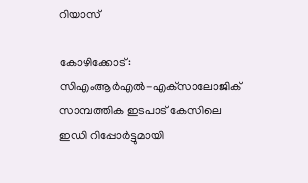റിയാസ്

കോഴിക്കോട്: സിഎംആര്‍എല്‍-എക്‌സാലോജിക് സാമ്പത്തിക ഇടപാട് കേസിലെ ഇഡി റിപ്പോര്‍ട്ടുമായി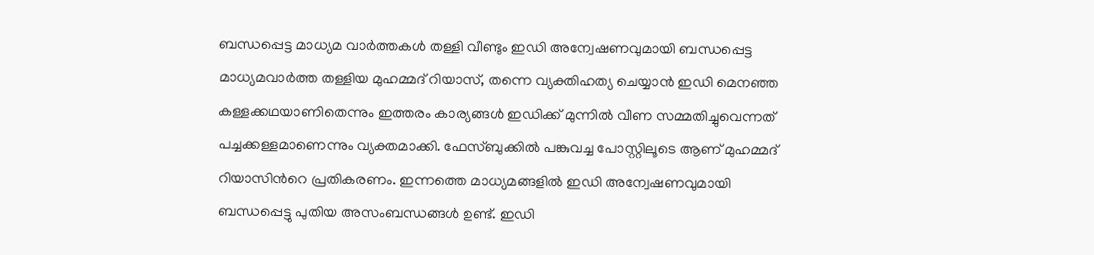ബന്ധപ്പെട്ട മാധ്യമ വാര്‍ത്തകള്‍ തള്ളി വീണ്ടും ഇഡി അന്വേഷണവുമായി ബന്ധപ്പെട്ട മാധ്യമവാർത്ത തള്ളിയ മുഹമ്മദ് റിയാസ്, തന്നെ വ്യക്തിഹത്യ ചെയ്യാൻ ഇഡി മെനഞ്ഞ കള്ളക്കഥയാണിതെന്നും ഇത്തരം കാര്യങ്ങൾ ഇഡിക്ക് മുന്നിൽ വീണ സമ്മതിച്ചുവെന്നത് പച്ചക്കള്ളമാണെന്നും വ്യക്തമാക്കി. ഫേസ്ബുക്കിൽ പങ്കുവച്ച പോസ്റ്റിലൂടെ ആണ് മുഹമ്മദ് റിയാസിന്‍റെ പ്രതികരണം. ഇന്നത്തെ മാധ്യമങ്ങളിൽ ഇഡി അന്വേഷണവുമായി ബന്ധപ്പെട്ടു പുതിയ അസംബന്ധങ്ങൾ ഉണ്ട്. ഇഡി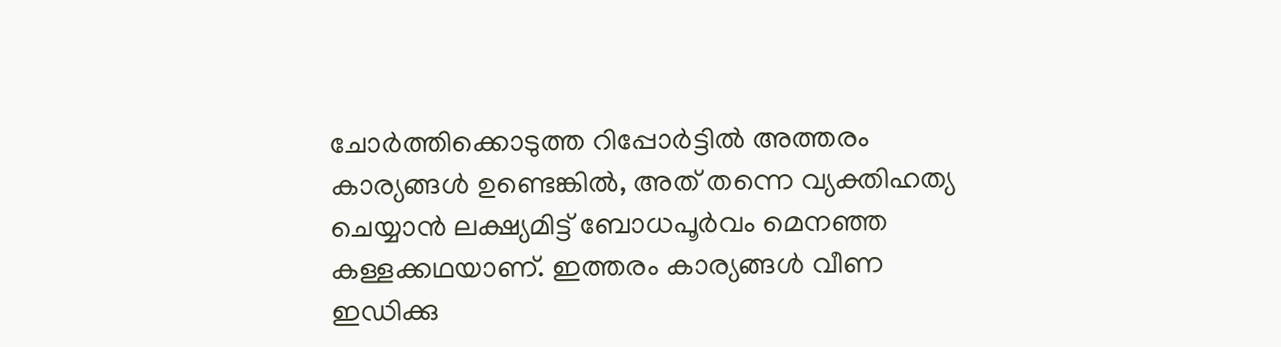ചോർത്തിക്കൊടുത്ത റിപ്പോർട്ടിൽ അത്തരം കാര്യങ്ങൾ ഉണ്ടെങ്കിൽ, അത് തന്നെ വ്യക്തിഹത്യ ചെയ്യാൻ ലക്ഷ്യമിട്ട് ബോധപൂർവം മെനഞ്ഞ കള്ളക്കഥയാണ്. ഇത്തരം കാര്യങ്ങൾ വീണ ഇഡിക്കു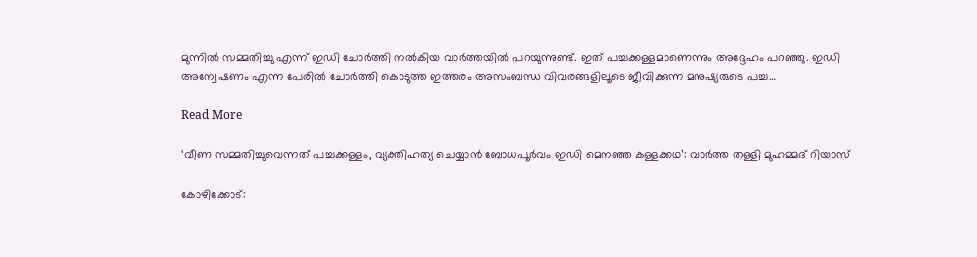മുന്നിൽ സമ്മതിച്ചു എന്ന് ഇഡി ചോർത്തി നൽകിയ വാർത്തയിൽ പറയുന്നുണ്ട്. ഇത് പച്ചക്കള്ളമാണെന്നും അദ്ദേഹം പറഞ്ഞു. ഇഡി അന്വേഷണം എന്ന പേരിൽ ചോർത്തി കൊടുത്ത ഇത്തരം അസംബന്ധ വിവരങ്ങളിലൂടെ ജീവിക്കുന്ന മനുഷ്യരുടെ പച്ച…

Read More

‘വീണ സമ്മതിച്ചുവെന്നത് പച്ചക്കള്ളം, വ്യക്തിഹത്യ ചെയ്യാൻ ബോധപൂർവം ഇഡി മെനഞ്ഞ കള്ളക്കഥ’: വാർത്ത തള്ളി മുഹമ്മദ് റിയാസ്

കോഴിക്കോട്: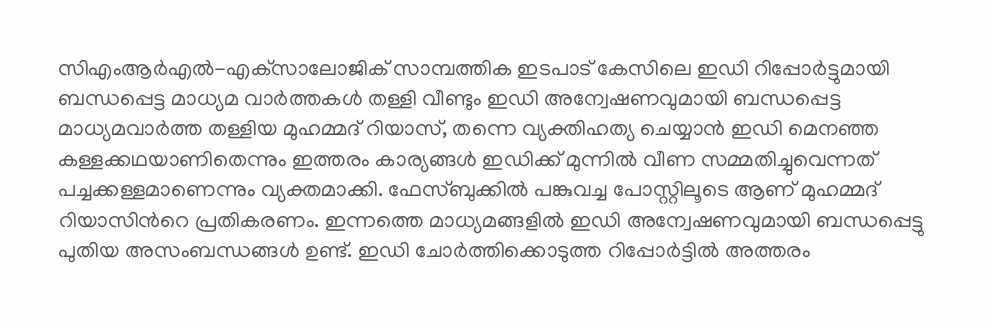സിഎംആര്‍എല്‍-എക്‌സാലോജിക് സാമ്പത്തിക ഇടപാട് കേസിലെ ഇഡി റിപ്പോര്‍ട്ടുമായി ബന്ധപ്പെട്ട മാധ്യമ വാര്‍ത്തകള്‍ തള്ളി വീണ്ടും ഇഡി അന്വേഷണവുമായി ബന്ധപ്പെട്ട മാധ്യമവാർത്ത തള്ളിയ മുഹമ്മദ് റിയാസ്, തന്നെ വ്യക്തിഹത്യ ചെയ്യാൻ ഇഡി മെനഞ്ഞ കള്ളക്കഥയാണിതെന്നും ഇത്തരം കാര്യങ്ങൾ ഇഡിക്ക് മുന്നിൽ വീണ സമ്മതിച്ചുവെന്നത് പച്ചക്കള്ളമാണെന്നും വ്യക്തമാക്കി. ഫേസ്ബുക്കിൽ പങ്കുവച്ച പോസ്റ്റിലൂടെ ആണ് മുഹമ്മദ് റിയാസിന്‍റെ പ്രതികരണം. ഇന്നത്തെ മാധ്യമങ്ങളിൽ ഇഡി അന്വേഷണവുമായി ബന്ധപ്പെട്ടു പുതിയ അസംബന്ധങ്ങൾ ഉണ്ട്. ഇഡി ചോർത്തിക്കൊടുത്ത റിപ്പോർട്ടിൽ അത്തരം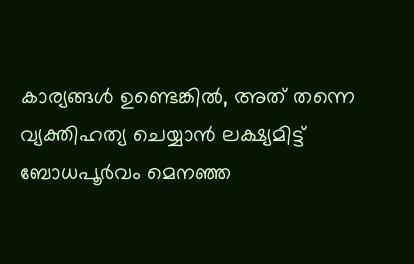കാര്യങ്ങൾ ഉണ്ടെങ്കിൽ, അത് തന്നെ വ്യക്തിഹത്യ ചെയ്യാൻ ലക്ഷ്യമിട്ട് ബോധപൂർവം മെനഞ്ഞ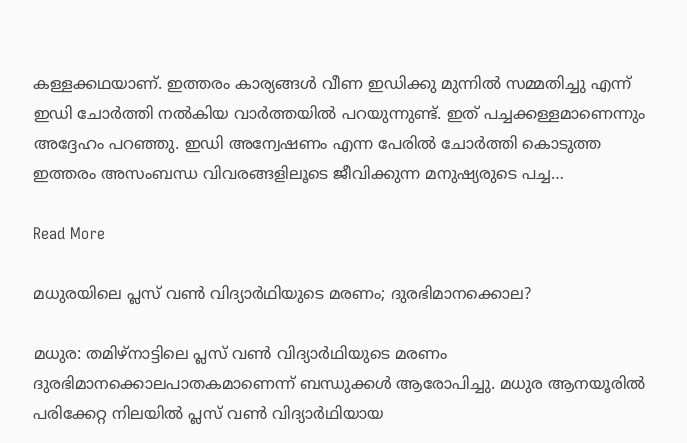കള്ളക്കഥയാണ്. ഇത്തരം കാര്യങ്ങൾ വീണ ഇഡിക്കു മുന്നിൽ സമ്മതിച്ചു എന്ന് ഇഡി ചോർത്തി നൽകിയ വാർത്തയിൽ പറയുന്നുണ്ട്. ഇത് പച്ചക്കള്ളമാണെന്നും അദ്ദേഹം പറഞ്ഞു. ഇഡി അന്വേഷണം എന്ന പേരിൽ ചോർത്തി കൊടുത്ത ഇത്തരം അസംബന്ധ വിവരങ്ങളിലൂടെ ജീവിക്കുന്ന മനുഷ്യരുടെ പച്ച…

Read More

മധുരയിലെ പ്ലസ് വൺ വിദ്യാർഥിയുടെ മരണം; ദുരഭിമാനക്കൊല?

മധുര: തമിഴ്നാട്ടിലെ പ്ലസ് വൺ വിദ്യാർഥിയുടെ മരണം ദുരഭിമാനക്കൊലപാതകമാണെന്ന് ബന്ധുക്കൾ ആരോപിച്ചു. മധുര ആനയൂരിൽ പരിക്കേറ്റ നിലയിൽ പ്ലസ് വൺ വിദ്യാർഥിയായ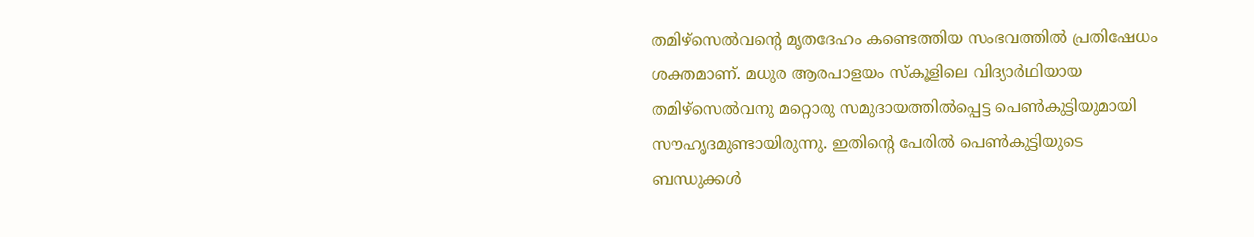തമിഴ്സെൽവന്‍റെ മൃതദേഹം കണ്ടെത്തിയ സംഭവത്തിൽ പ്രതിഷേധം ശക്തമാണ്. മധുര ആരപാളയം സ്കൂളിലെ വിദ്യാർഥിയായ തമിഴ്സെൽവനു മറ്റൊരു സമുദായത്തിൽപ്പെട്ട പെൺകുട്ടിയുമായി സൗഹൃദമുണ്ടായിരുന്നു. ഇതിന്‍റെ പേരിൽ പെൺകുട്ടിയുടെ ബന്ധുക്കൾ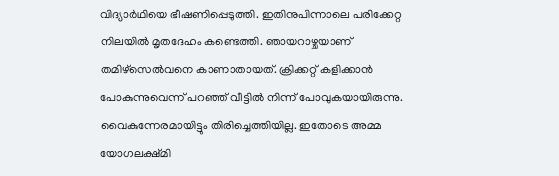വിദ്യാർഥിയെ ഭീഷണിപ്പെടുത്തി. ഇതിനുപിന്നാലെ പരിക്കേറ്റ നിലയിൽ മൃതദേഹം കണ്ടെത്തി. ഞായറാഴ്ചയാണ് തമിഴ്സെൽവനെ കാണാതായത്. ക്രിക്കറ്റ് കളിക്കാൻ പോകുന്നുവെന്ന് പറഞ്ഞ് വീട്ടിൽ നിന്ന് പോവുകയായിരുന്നു. വൈകുന്നേരമായിട്ടും തിരിച്ചെത്തിയില്ല. ഇതോടെ അമ്മ യോഗലക്ഷ്മി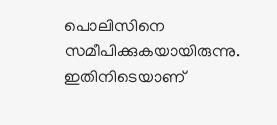പൊലിസിനെ സമീപിക്കുകയായിരുന്നു. ഇതിനിടെയാണ്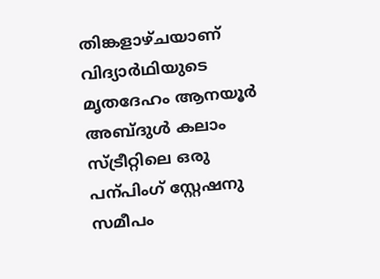തിങ്കളാഴ്ചയാണ് വിദ്യാർഥിയുടെ മൃതദേഹം ആനയൂർ അബ്ദുൾ കലാം സ്ട്രീറ്റിലെ ഒരു പന്പിംഗ് സ്റ്റേഷനു സമീപം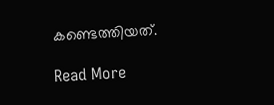കണ്ടെത്തിയത്.

Read More